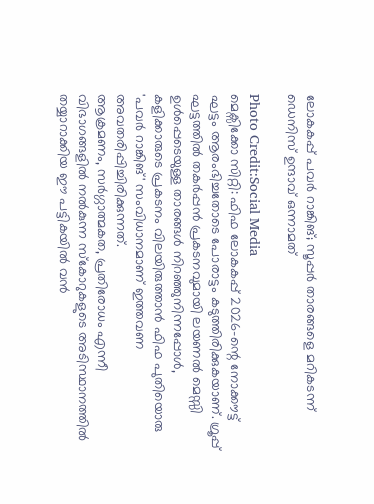ലോകകപ്പ് പവർ റാങ്കിങ്; സൂപ്പർ താരങ്ങളെ മറികടന്ന് ഡെനിസ് ഉന്ദാവ് ഒന്നാമത്

Photo Credit:Social Media
മെക്സിക്കോ സിറ്റി: ഫിഫ ലോകകപ്പ് 2026-ന്റെ നോക്കൗട്ട് ഘട്ടം ആരംഭിച്ചതോടെ പോരാട്ടം കടുത്തിരിക്കുകയാണ്. ഗ്രൂപ്പ് ഘട്ടത്തിൽ തകർപ്പൻ പ്രകടനവുമായി ലയണൽ മെസ്സി ഉൾപ്പെടെയുള്ള താരങ്ങൾ നിറഞ്ഞുനിന്നപ്പോൾ, കളിക്കാരുടെ പ്രകടനം വിലയിരുത്താൻ ഫിഫ പുതിയൊരു 'പവർ റാങ്കിങ്' സംവിധാനമാണ് ഇത്തവണ അവതരിപ്പിച്ചിരിക്കുന്നത്.
ആക്രമണം, സർഗ്ഗാത്മകത, പ്രതിരോധം എന്നീ വിഭാഗങ്ങളിൽ നൽകുന്ന സ്കോറുകളുടെ അടിസ്ഥാനത്തിൽ തയ്യാറാക്കിയ ഈ പട്ടികയിൽ വൻ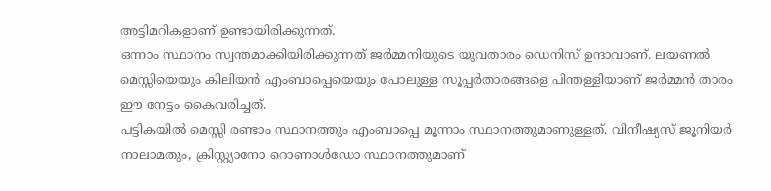അട്ടിമറികളാണ് ഉണ്ടായിരിക്കുന്നത്.
ഒന്നാം സ്ഥാനം സ്വന്തമാക്കിയിരിക്കുന്നത് ജർമ്മനിയുടെ യുവതാരം ഡെനിസ് ഉന്ദാവാണ്. ലയണൽ മെസ്സിയെയും കിലിയൻ എംബാപ്പെയെയും പോലുള്ള സൂപ്പർതാരങ്ങളെ പിന്തള്ളിയാണ് ജർമ്മൻ താരം ഈ നേട്ടം കൈവരിച്ചത്.
പട്ടികയിൽ മെസ്സി രണ്ടാം സ്ഥാനത്തും എംബാപ്പെ മൂന്നാം സ്ഥാനത്തുമാണുള്ളത്. വിനീഷ്യസ് ജൂനിയർ നാലാമതും, ക്രിസ്റ്റ്യാനോ റൊണാൾഡോ സ്ഥാനത്തുമാണ്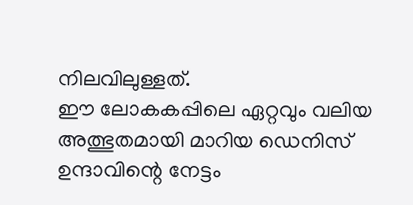നിലവിലുള്ളത്.
ഈ ലോകകപ്പിലെ ഏറ്റവും വലിയ അത്ഭുതമായി മാറിയ ഡെനിസ് ഉന്ദാവിന്റെ നേട്ടം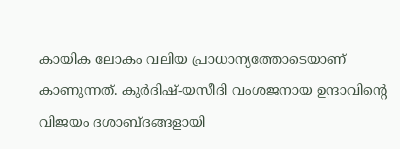കായിക ലോകം വലിയ പ്രാധാന്യത്തോടെയാണ് കാണുന്നത്. കുർദിഷ്-യസീദി വംശജനായ ഉന്ദാവിന്റെ വിജയം ദശാബ്ദങ്ങളായി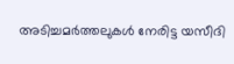അടിച്ചമർത്തലുകൾ നേരിട്ട യസീദി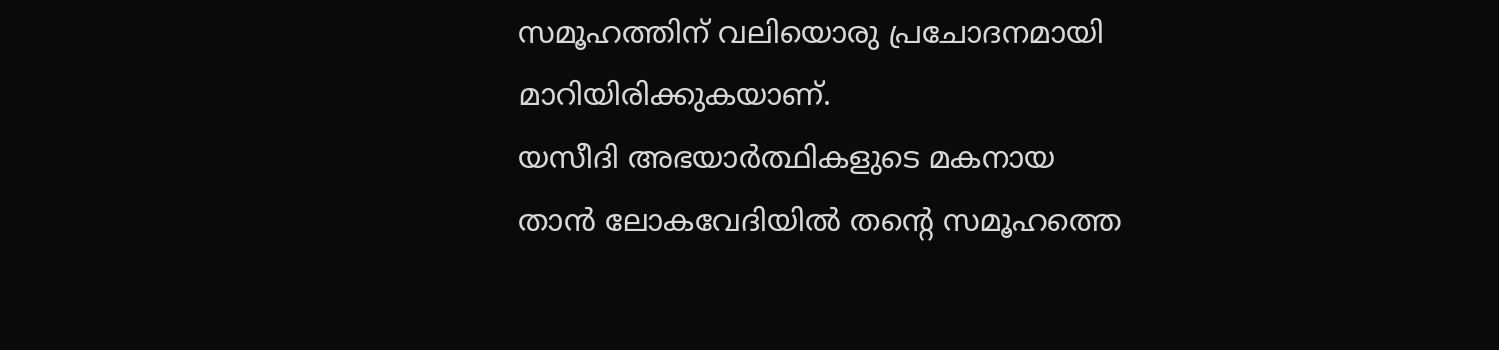സമൂഹത്തിന് വലിയൊരു പ്രചോദനമായി മാറിയിരിക്കുകയാണ്.
യസീദി അഭയാർത്ഥികളുടെ മകനായ താൻ ലോകവേദിയിൽ തന്റെ സമൂഹത്തെ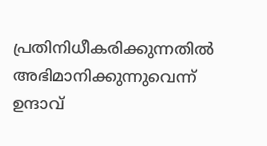പ്രതിനിധീകരിക്കുന്നതിൽ അഭിമാനിക്കുന്നുവെന്ന് ഉന്ദാവ്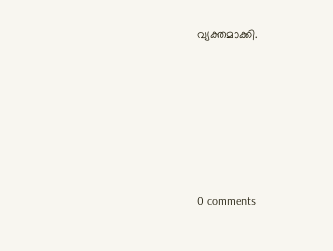വ്യക്തമാക്കി.










0 comments